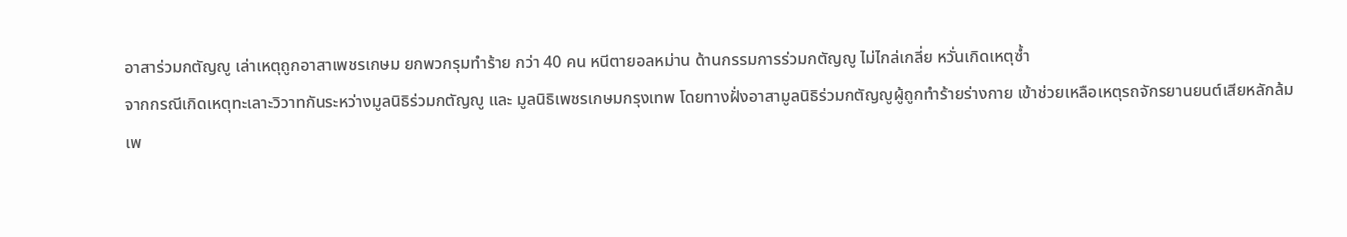อาสาร่วมกตัญญู เล่าเหตุถูกอาสาเพชรเกษม ยกพวกรุมทำร้าย กว่า 40 คน หนีตายอลหม่าน ด้านกรรมการร่วมกตัญญู ไม่ไกล่เกลี่ย หวั่นเกิดเหตุซ้ำ
จากกรณีเกิดเหตุทะเลาะวิวาทกันระหว่างมูลนิธิร่วมกตัญญู และ มูลนิธิเพชรเกษมกรุงเทพ โดยทางฝั่งอาสามูลนิธิร่วมกตัญญูผู้ถูกทำร้ายร่างกาย เข้าช่วยเหลือเหตุรถจักรยานยนต์เสียหลักล้มเพ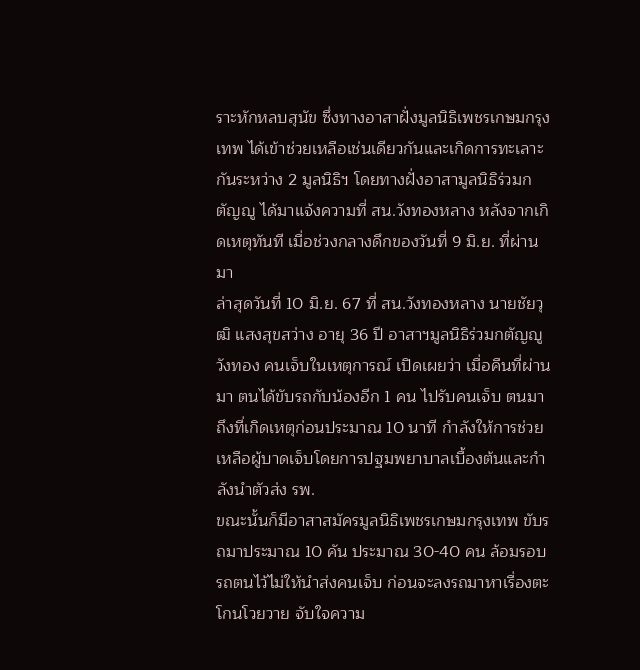ราะหักหลบสุนัข ซึ่งทางอาสาฝั่งมูลนิธิเพชรเกษมกรุงเทพ ได้เข้าช่วยเหลือเช่นเดียวกันและเกิดการทะเลาะกันระหว่าง 2 มูลนิธิฯ โดยทางฝั่งอาสามูลนิธิร่วมกตัญญู ได้มาแจ้งความที่ สน.วังทองหลาง หลังจากเกิดเหตุทันที เมื่อช่วงกลางดึกของวันที่ 9 มิ.ย. ที่ผ่านมา
ล่าสุดวันที่ 10 มิ.ย. 67 ที่ สน.วังทองหลาง นายชัยวุฒิ แสงสุขสว่าง อายุ 36 ปี อาสาฯมูลนิธิร่วมกตัญญูวังทอง คนเจ็บในเหตุการณ์ เปิดเผยว่า เมื่อคืนที่ผ่านมา ตนได้ขับรถกับน้องอีก 1 คน ไปรับคนเจ็บ ตนมาถึงที่เกิดเหตุก่อนประมาณ 10 นาที กำลังให้การช่วยเหลือผู้บาดเจ็บโดยการปฐมพยาบาลเบื้องต้นและกำลังนำตัวส่ง รพ.
ขณะนั้นก็มีอาสาสมัครมูลนิธิเพชรเกษมกรุงเทพ ขับรถมาประมาณ 10 คัน ประมาณ 30-40 คน ล้อมรอบรถตนไว้ไม่ให้นำส่งคนเจ็บ ก่อนจะลงรถมาหาเรื่องตะโกนโวยวาย จับใจความ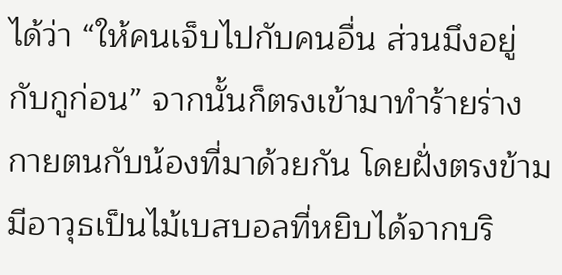ได้ว่า “ให้คนเจ็บไปกับคนอื่น ส่วนมึงอยู่กับกูก่อน” จากนั้นก็ตรงเข้ามาทำร้ายร่างกายตนกับน้องที่มาด้วยกัน โดยฝั่งตรงข้ามมีอาวุธเป็นไม้เบสบอลที่หยิบได้จากบริ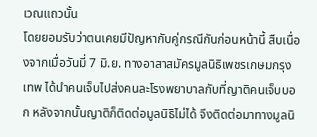เวณแถวนั้น
โดยยอมรับว่าตนเคยมีปัญหากับคู่กรณีกันก่อนหน้านี้ สืบเนื่องจากเมื่อวันมี่ 7 มิ.ย. ทางอาสาสมัครมูลนิธิเพชรเกษมกรุงเทพ ได้นำคนเจ็บไปส่งคนละโรงพยาบาลกับที่ญาติคนเจ็บบอก หลังจากนั้นญาติก็ติดต่อมูลนิธิไม่ได้ จึงติดต่อมาทางมูลนิ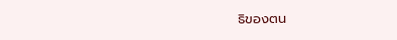ธิของตน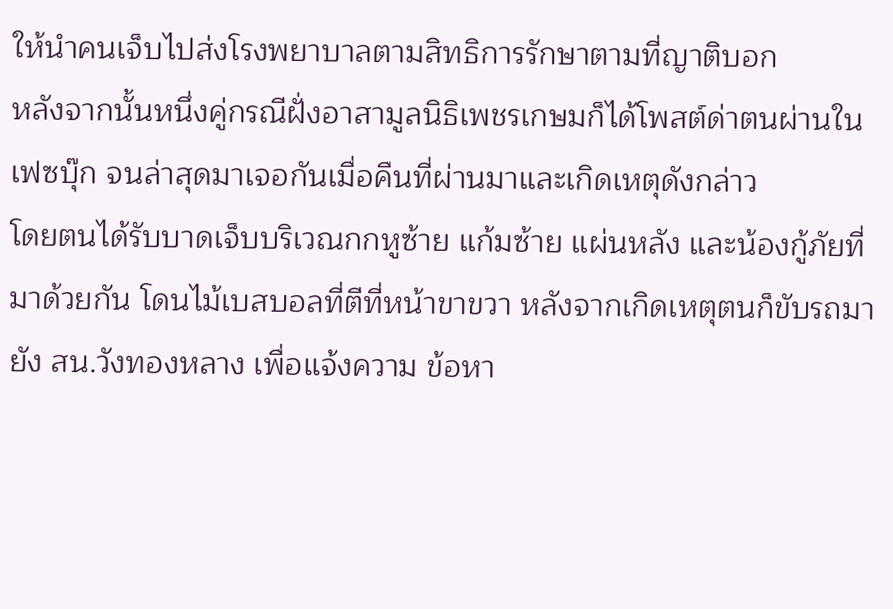ให้นำคนเจ็บไปส่งโรงพยาบาลตามสิทธิการรักษาตามที่ญาติบอก
หลังจากนั้นหนึ่งคู่กรณีฝั่งอาสามูลนิธิเพชรเกษมก็ได้โพสต์ด่าตนผ่านในเฟซบุ๊ก จนล่าสุดมาเจอกันเมื่อคืนที่ผ่านมาและเกิดเหตุดังกล่าว
โดยตนได้รับบาดเจ็บบริเวณกกหูซ้าย แก้มซ้าย แผ่นหลัง และน้องกู้ภัยที่มาด้วยกัน โดนไม้เบสบอลที่ตีที่หน้าขาขวา หลังจากเกิดเหตุตนก็ขับรถมายัง สน.วังทองหลาง เพื่อแจ้งความ ข้อหา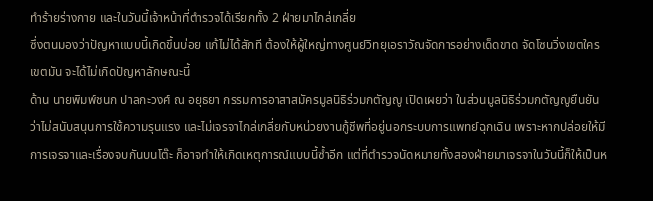ทำร้ายร่างกาย และในวันนี้เจ้าหน้าที่ตำรวจได้เรียกทั้ง 2 ฝ่ายมาไกล่เกลี่ย
ซึ่งตนมองว่าปัญหาแบบนี้เกิดขึ้นบ่อย แก้ไม่ได้สักที ต้องให้ผู้ใหญ่ทางศูนย์วิทยุเอราวัณจัดการอย่างเด็ดขาด จัดโซนวิ่งเขตใครเขตมัน จะได้ไม่เกิดปัญหาลักษณะนี้
ด้าน นายพิมพ์ชนก ปาลกะวงศ์ ณ อยุธยา กรรมการอาสาสมัครมูลนิธิร่วมกตัญญู เปิดเผยว่า ในส่วนมูลนิธิร่วมกตัญญูยืนยันว่าไม่สนับสนุนการใช้ความรุนแรง และไม่เจรจาไกล่เกลี่ยกับหน่วยงานกู้ชีพที่อยู่นอกระบบการแพทย์ฉุกเฉิน เพราะหากปล่อยให้มีการเจรจาและเรื่องจบกันบนโต๊ะ ก็อาจทำให้เกิดเหตุการณ์แบบนี้ซ้ำอีก แต่ที่ตำรวจนัดหมายทั้งสองฝ่ายมาเจรจาในวันนี้ก็ให้เป็นห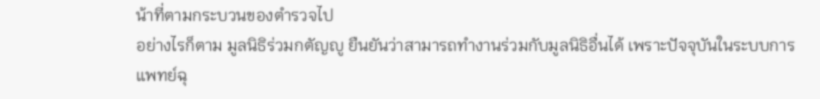น้าที่ตามกระบวนของตำรวจไป
อย่างไรก็ตาม มูลนิธิร่วมกตัญญู ยืนยันว่าสามารถทำงานร่วมกับมูลนิธิอื่นได้ เพราะปัจจุบันในระบบการแพทย์ฉุ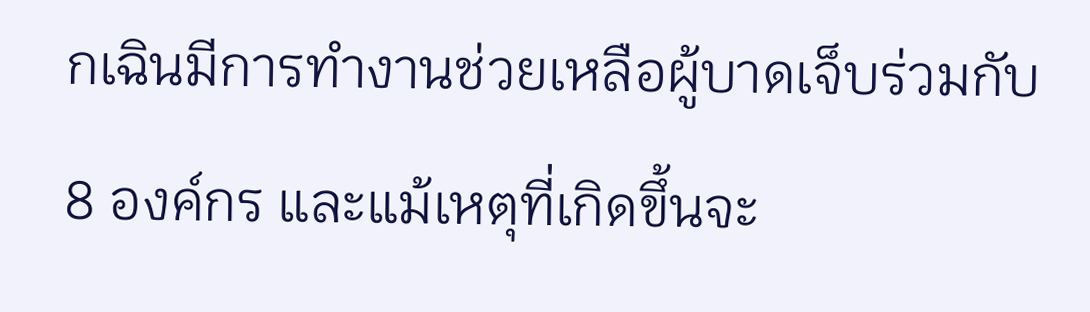กเฉินมีการทำงานช่วยเหลือผู้บาดเจ็บร่วมกับ 8 องค์กร และแม้เหตุที่เกิดขึ้นจะ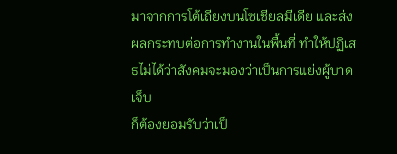มาจากการโต้เถียงบนโซเชียลมีเดีย และส่งผลกระทบต่อการทำงานในพื้นที่ ทำให้ปฏิเสธไม่ได้ว่าสังคมจะมองว่าเป็นการแย่งผู้บาดเจ็บ
ก็ต้องยอมรับว่าเป็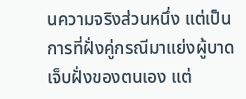นความจริงส่วนหนึ่ง แต่เป็นการที่ฝั่งคู่กรณีมาแย่งผู้บาดเจ็บฝั่งของตนเอง แต่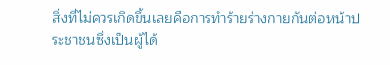สิ่งที่ไม่ควรเกิดขึ้นเลยคือการทำร้ายร่างกายกันต่อหน้าประชาชนซึ่งเป็นผู้ได้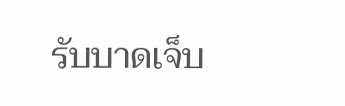รับบาดเจ็บ